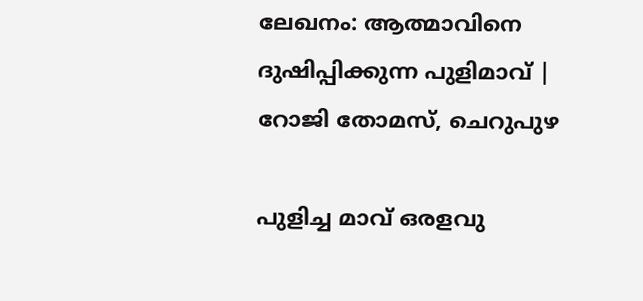ലേഖനം: ആത്മാവിനെ ദുഷിപ്പിക്കുന്ന പുളിമാവ് | റോജി തോമസ്, ചെറുപുഴ

പുളിച്ച മാവ് ഒരളവു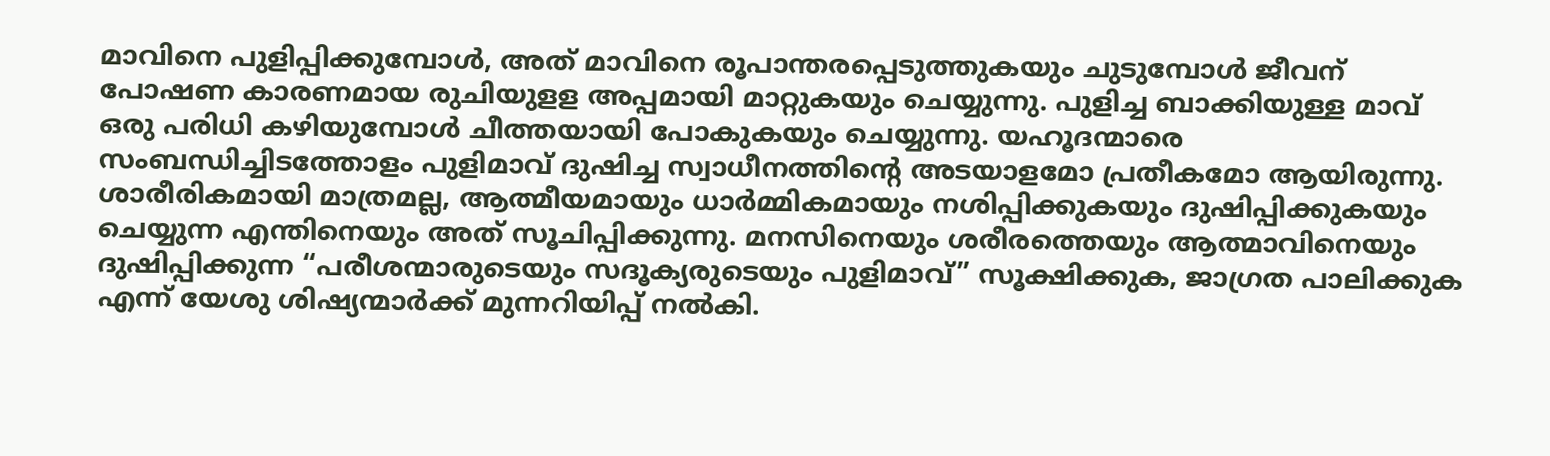മാവിനെ പുളിപ്പിക്കുമ്പോൾ, അത് മാവിനെ രൂപാന്തരപ്പെടുത്തുകയും ചുടുമ്പോൾ ജീവന് പോഷണ കാരണമായ രുചിയുളള അപ്പമായി മാറ്റുകയും ചെയ്യുന്നു. പുളിച്ച ബാക്കിയുള്ള മാവ് ഒരു പരിധി കഴിയുമ്പോൾ ചീത്തയായി പോകുകയും ചെയ്യുന്നു. യഹൂദന്മാരെ സംബന്ധിച്ചിടത്തോളം പുളിമാവ് ദുഷിച്ച സ്വാധീനത്തിന്റെ അടയാളമോ പ്രതീകമോ ആയിരുന്നു. ശാരീരികമായി മാത്രമല്ല, ആത്മീയമായും ധാർമ്മികമായും നശിപ്പിക്കുകയും ദുഷിപ്പിക്കുകയും ചെയ്യുന്ന എന്തിനെയും അത് സൂചിപ്പിക്കുന്നു. മനസിനെയും ശരീരത്തെയും ആത്മാവിനെയും ദുഷിപ്പിക്കുന്ന “പരീശന്മാരുടെയും സദൂക്യരുടെയും പുളിമാവ്” സൂക്ഷിക്കുക, ജാഗ്രത പാലിക്കുക എന്ന് യേശു ശിഷ്യന്മാർക്ക് മുന്നറിയിപ്പ് നൽകി.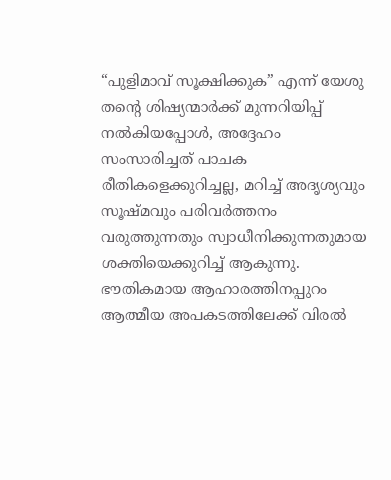“പുളിമാവ് സൂക്ഷിക്കുക” എന്ന് യേശു തന്റെ ശിഷ്യന്മാർക്ക് മുന്നറിയിപ്പ് നൽകിയപ്പോൾ, അദ്ദേഹം സംസാരിച്ചത് പാചക രീതികളെക്കുറിച്ചല്ല, മറിച്ച് അദൃശ്യവും സൂഷ്മവും പരിവർത്തനം വരുത്തുന്നതും സ്വാധീനിക്കുന്നതുമായ ശക്തിയെക്കുറിച്ച് ആകുന്നു. ഭൗതികമായ ആഹാരത്തിനപ്പുറം ആത്മീയ അപകടത്തിലേക്ക് വിരൽ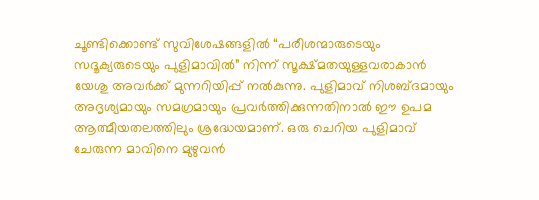ചൂണ്ടിക്കൊണ്ട് സുവിശേഷങ്ങളിൽ “പരീശന്മാരുടെയും സദൂക്യരുടെയും പുളിമാവിൽ” നിന്ന് സൂക്ഷ്മതയുള്ളവരാകാൻ യേശു അവർക്ക് മുന്നറിയിപ്പ് നൽകുന്നു. പുളിമാവ് നിശബ്ദമായും അദൃശ്യമായും സമഗ്രമായും പ്രവർത്തിക്കുന്നതിനാൽ ഈ ഉപമ ആത്മീയതലത്തിലും ശ്രദ്ധേയമാണ്. ഒരു ചെറിയ പുളിമാവ് ചേരുന്ന മാവിനെ മുഴുവൻ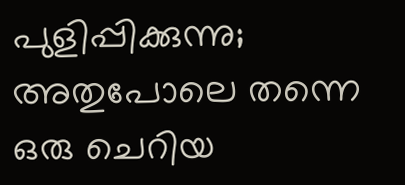പുളിപ്പിക്കുന്നു; അതുപോലെ തന്നെ ഒരു ചെറിയ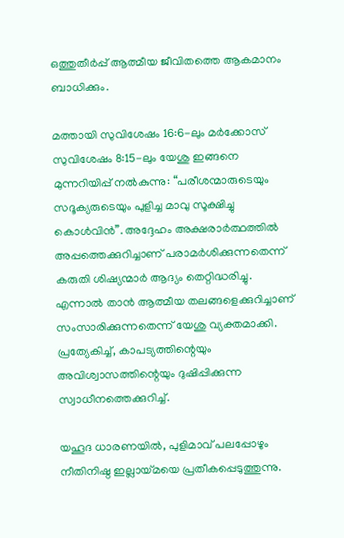ഒത്തുതീർപ്പ് ആത്മീയ ജീവിതത്തെ ആകമാനം ബാധിക്കും.

മത്തായി സുവിശേഷം 16:6-ലും മർക്കോസ് സുവിശേഷം 8:15-ലും യേശു ഇങ്ങനെ മുന്നറിയിപ്പ് നൽകുന്നു: “പരീശന്മാരുടെയും സദൂക്യരുടെയും പുളിച്ച മാവു സൂക്ഷിച്ചു കൊൾവിൻ”. അദ്ദേഹം അക്ഷരാർത്ഥത്തിൽ അപ്പത്തെക്കുറിച്ചാണ് പരാമർശിക്കുന്നതെന്ന് കരുതി ശിഷ്യന്മാർ ആദ്യം തെറ്റിദ്ധരിച്ചു. എന്നാൽ താൻ ആത്മീയ തലങ്ങളെക്കുറിച്ചാണ് സംസാരിക്കുന്നതെന്ന് യേശു വ്യക്തമാക്കി.  പ്രത്യേകിച്ച്, കാപട്യത്തിന്റെയും അവിശ്വാസത്തിന്റെയും ദുഷിപ്പിക്കുന്ന സ്വാധീനത്തെക്കുറിച്ച്.

യഹൂദ ധാരണയിൽ, പുളിമാവ് പലപ്പോഴും നീതിനിഷ്ഠ ഇല്ലായ്മയെ പ്രതീകപ്പെടുത്തുന്നു.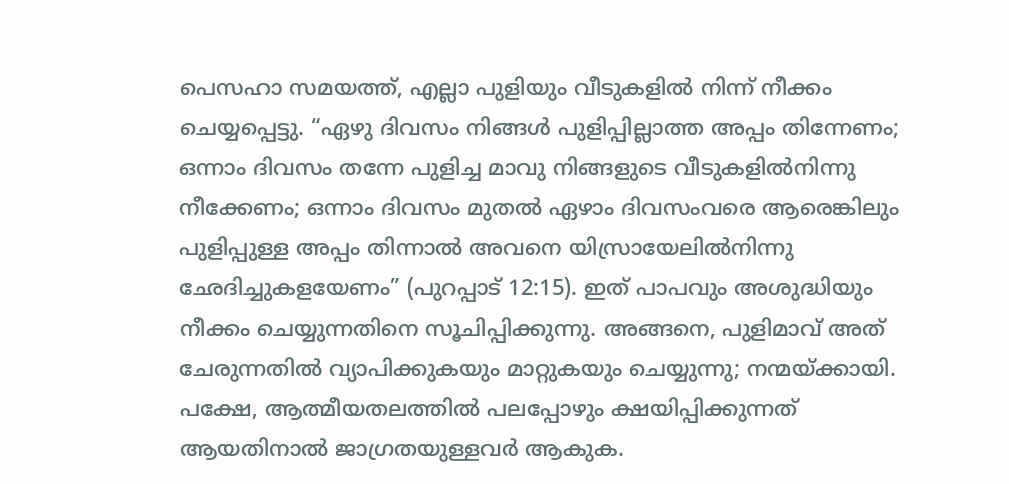പെസഹാ സമയത്ത്, എല്ലാ പുളിയും വീടുകളിൽ നിന്ന് നീക്കം ചെയ്യപ്പെട്ടു. “ഏഴു ദിവസം നിങ്ങൾ പുളിപ്പില്ലാത്ത അപ്പം തിന്നേണം; ഒന്നാം ദിവസം തന്നേ പുളിച്ച മാവു നിങ്ങളുടെ വീടുകളിൽനിന്നു നീക്കേണം; ഒന്നാം ദിവസം മുതൽ ഏഴാം ദിവസംവരെ ആരെങ്കിലും പുളിപ്പുള്ള അപ്പം തിന്നാൽ അവനെ യിസ്രായേലിൽനിന്നു ഛേദിച്ചുകളയേണം” (പുറപ്പാട് 12:15). ഇത് പാപവും അശുദ്ധിയും നീക്കം ചെയ്യുന്നതിനെ സൂചിപ്പിക്കുന്നു. അങ്ങനെ, പുളിമാവ് അത് ചേരുന്നതിൽ വ്യാപിക്കുകയും മാറ്റുകയും ചെയ്യുന്നു; നന്മയ്ക്കായി. പക്ഷേ, ആത്മീയതലത്തിൽ പലപ്പോഴും ക്ഷയിപ്പിക്കുന്നത് ആയതിനാൽ ജാഗ്രതയുള്ളവർ ആകുക.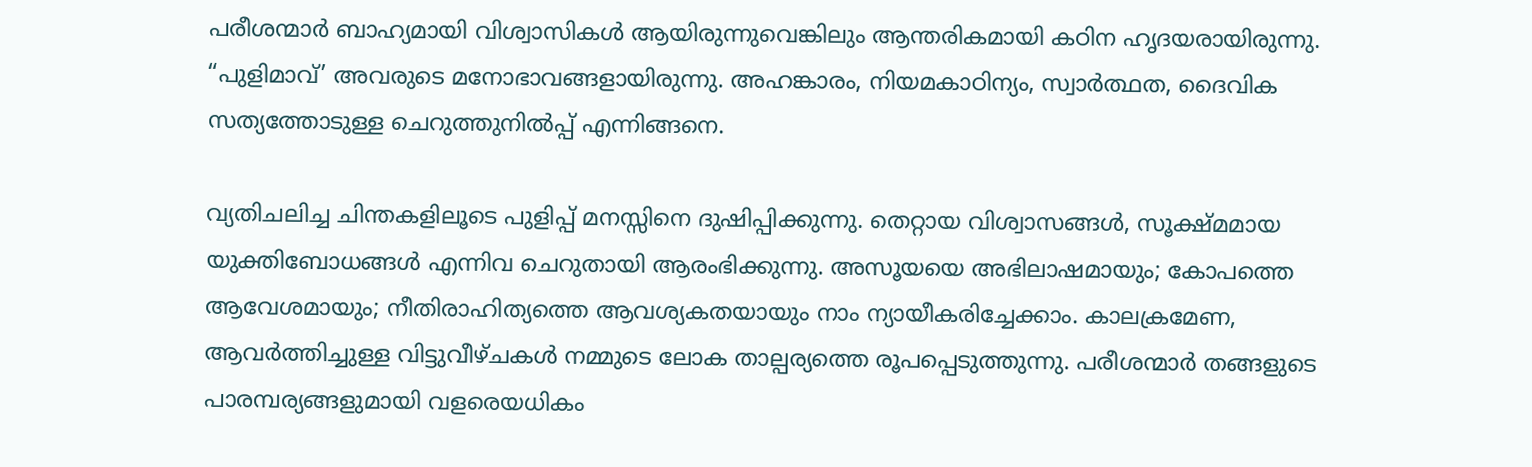പരീശന്മാർ ബാഹ്യമായി വിശ്വാസികൾ ആയിരുന്നുവെങ്കിലും ആന്തരികമായി കഠിന ഹൃദയരായിരുന്നു. “പുളിമാവ്’ അവരുടെ മനോഭാവങ്ങളായിരുന്നു. അഹങ്കാരം, നിയമകാഠിന്യം, സ്വാർത്ഥത, ദൈവിക സത്യത്തോടുള്ള ചെറുത്തുനിൽപ്പ് എന്നിങ്ങനെ.

വ്യതിചലിച്ച ചിന്തകളിലൂടെ പുളിപ്പ് മനസ്സിനെ ദുഷിപ്പിക്കുന്നു. തെറ്റായ വിശ്വാസങ്ങൾ, സൂക്ഷ്മമായ യുക്തിബോധങ്ങൾ എന്നിവ ചെറുതായി ആരംഭിക്കുന്നു. അസൂയയെ അഭിലാഷമായും; കോപത്തെ ആവേശമായും; നീതിരാഹിത്യത്തെ ആവശ്യകതയായും നാം ന്യായീകരിച്ചേക്കാം. കാലക്രമേണ, ആവർത്തിച്ചുള്ള വിട്ടുവീഴ്ചകൾ നമ്മുടെ ലോക താല്പര്യത്തെ രൂപപ്പെടുത്തുന്നു. പരീശന്മാർ തങ്ങളുടെ പാരമ്പര്യങ്ങളുമായി വളരെയധികം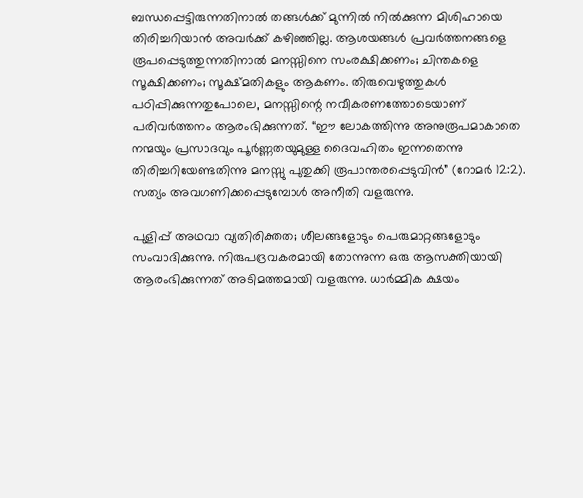ബന്ധപ്പെട്ടിരുന്നതിനാൽ തങ്ങൾക്ക് മുന്നിൽ നിൽക്കുന്ന മിശിഹായെ തിരിച്ചറിയാൻ അവർക്ക് കഴിഞ്ഞില്ല. ആശയങ്ങൾ പ്രവർത്തനങ്ങളെ രൂപപ്പെടുത്തുന്നതിനാൽ മനസ്സിനെ സംരക്ഷിക്കണം; ചിന്തകളെ സൂക്ഷിക്കണം; സൂക്ഷ്മതികളും ആകണം. തിരുവെഴുത്തുകൾ പഠിപ്പിക്കുന്നതുപോലെ, മനസ്സിന്റെ നവീകരണത്തോടെയാണ് പരിവർത്തനം ആരംഭിക്കുന്നത്. “ഈ ലോകത്തിന്നു അനുരൂപമാകാതെ നന്മയും പ്രസാദവും പൂർണ്ണതയുമുള്ള ദൈവഹിതം ഇന്നതെന്നു തിരിച്ചറിയേണ്ടതിന്നു മനസ്സു പുതുക്കി രൂപാന്തരപ്പെടുവിൻ” (റോമർ 12:2). സത്യം അവഗണിക്കപ്പെടുമ്പോൾ അനീതി വളരുന്നു.

പുളിപ്പ് അഥവാ വ്യതിരിക്തത; ശീലങ്ങളോടും പെരുമാറ്റങ്ങളോടും സംവാദിക്കുന്നു. നിരുപദ്രവകരമായി തോന്നുന്ന ഒരു ആസക്തിയായി ആരംഭിക്കുന്നത് അടിമത്തമായി വളരുന്നു. ധാർമ്മിക ക്ഷയം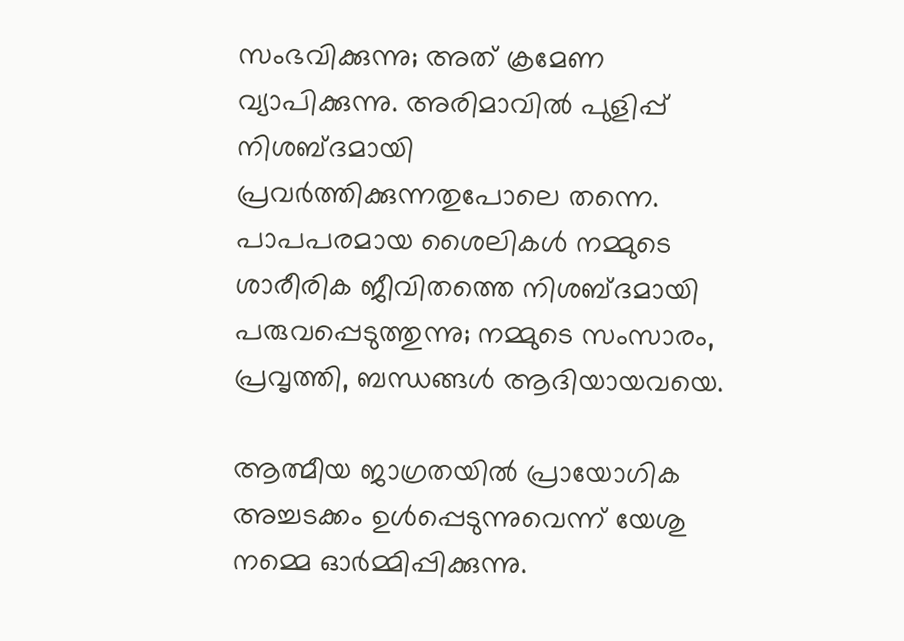സംഭവിക്കുന്നു; അത് ക്രമേണ വ്യാപിക്കുന്നു. അരിമാവിൽ പുളിപ്പ് നിശബ്ദമായി പ്രവർത്തിക്കുന്നതുപോലെ തന്നെ. പാപപരമായ ശൈലികൾ നമ്മുടെ ശാരീരിക ജീവിതത്തെ നിശബ്ദമായി പരുവപ്പെടുത്തുന്നു; നമ്മുടെ സംസാരം, പ്രവൃത്തി, ബന്ധങ്ങൾ ആദിയായവയെ.

ആത്മീയ ജാഗ്രതയിൽ പ്രായോഗിക അച്ചടക്കം ഉൾപ്പെടുന്നുവെന്ന് യേശു നമ്മെ ഓർമ്മിപ്പിക്കുന്നു.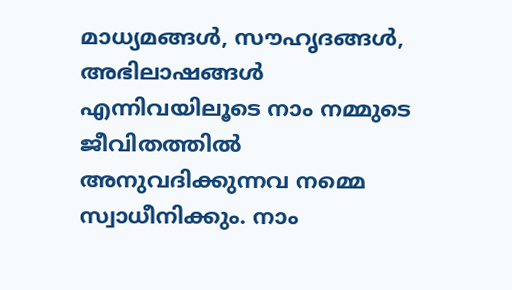മാധ്യമങ്ങൾ, സൗഹൃദങ്ങൾ, അഭിലാഷങ്ങൾ എന്നിവയിലൂടെ നാം നമ്മുടെ ജീവിതത്തിൽ അനുവദിക്കുന്നവ നമ്മെ സ്വാധീനിക്കും. നാം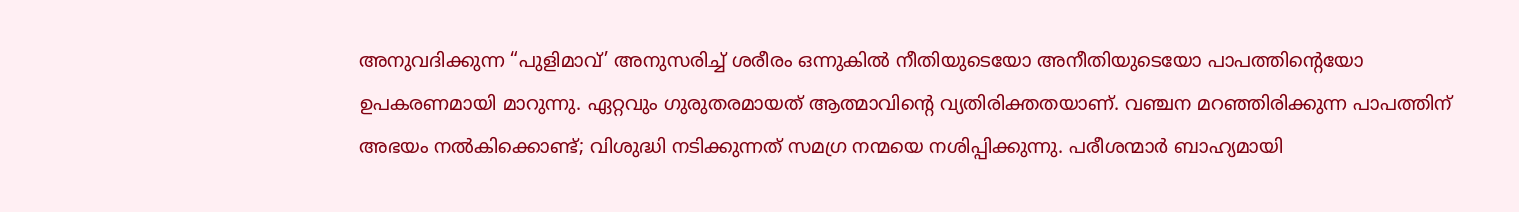അനുവദിക്കുന്ന “പുളിമാവ്’ അനുസരിച്ച് ശരീരം ഒന്നുകിൽ നീതിയുടെയോ അനീതിയുടെയോ പാപത്തിന്റെയോ ഉപകരണമായി മാറുന്നു. ഏറ്റവും ഗുരുതരമായത് ആത്മാവിന്റെ വ്യതിരിക്തതയാണ്. വഞ്ചന മറഞ്ഞിരിക്കുന്ന പാപത്തിന് അഭയം നൽകിക്കൊണ്ട്; വിശുദ്ധി നടിക്കുന്നത് സമഗ്ര നന്മയെ നശിപ്പിക്കുന്നു. പരീശന്മാർ ബാഹ്യമായി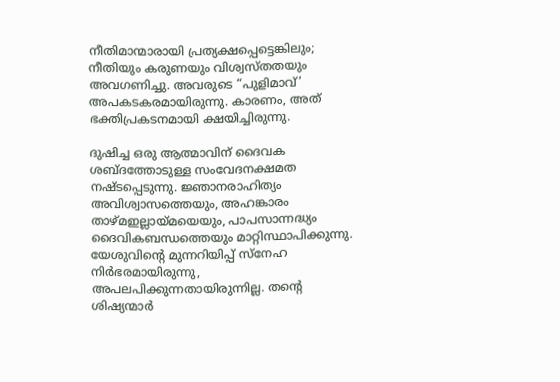നീതിമാന്മാരായി പ്രത്യക്ഷപ്പെട്ടെങ്കിലും; നീതിയും കരുണയും വിശ്വസ്തതയും അവഗണിച്ചു. അവരുടെ “പുളിമാവ്’ അപകടകരമായിരുന്നു. കാരണം, അത് ഭക്തിപ്രകടനമായി ക്ഷയിച്ചിരുന്നു.

ദുഷിച്ച ഒരു ആത്മാവിന് ദൈവക ശബ്ദത്തോടുള്ള സംവേദനക്ഷമത നഷ്ടപ്പെടുന്നു. ജ്ഞാനരാഹിത്യം അവിശ്വാസത്തെയും, അഹങ്കാരം താഴ്മഇല്ലായ്മയെയും, പാപസാന്നദ്ധ്യം ദൈവികബന്ധത്തെയും മാറ്റിസ്ഥാപിക്കുന്നു. യേശുവിന്റെ മുന്നറിയിപ്പ് സ്നേഹ നിർഭരമായിരുന്നു, അപലപിക്കുന്നതായിരുന്നില്ല. തന്റെ ശിഷ്യന്മാർ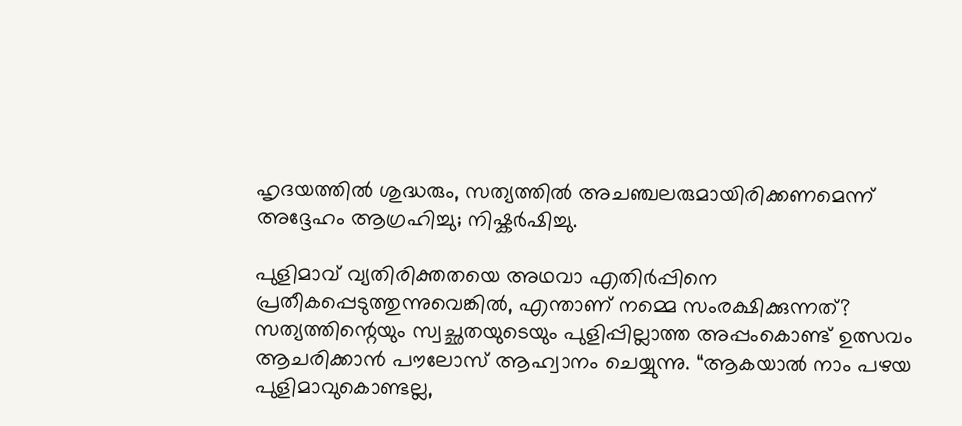ഹൃദയത്തിൽ ശുദ്ധരും, സത്യത്തിൽ അചഞ്ചലരുമായിരിക്കണമെന്ന് അദ്ദേഹം ആഗ്രഹിച്ചു; നിഷ്കർഷിച്ചു.

പുളിമാവ് വ്യതിരിക്തതയെ അഥവാ എതിർപ്പിനെ പ്രതീകപ്പെടുത്തുന്നുവെങ്കിൽ, എന്താണ് നമ്മെ സംരക്ഷിക്കുന്നത്? സത്യത്തിന്റെയും സ്വച്ഛതയുടെയും പുളിപ്പില്ലാത്ത അപ്പംകൊണ്ട് ഉത്സവം ആചരിക്കാൻ പൗലോസ് ആഹ്വാനം ചെയ്യുന്നു. “ആകയാൽ നാം പഴയ പുളിമാവുകൊണ്ടല്ല,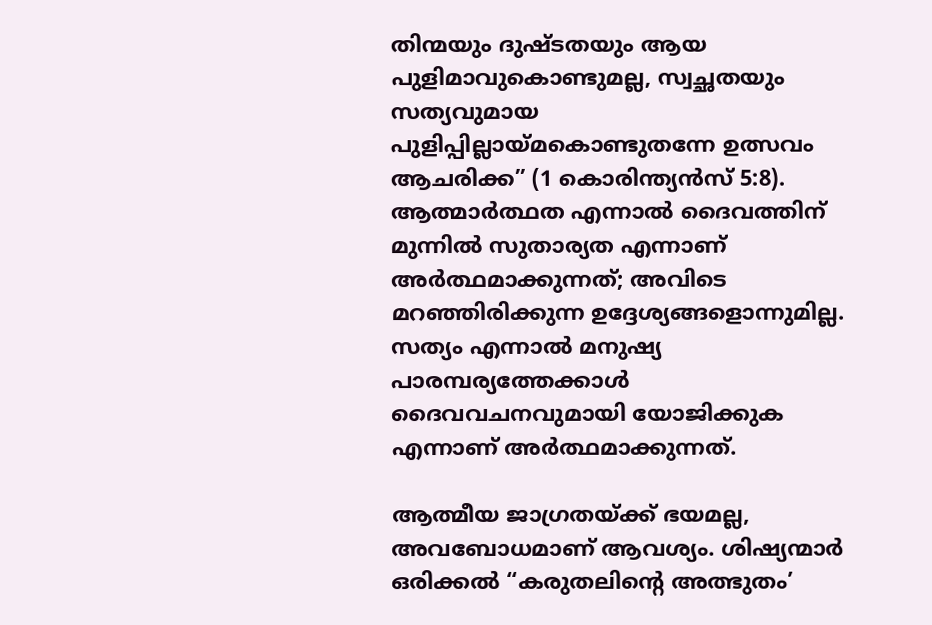തിന്മയും ദുഷ്ടതയും ആയ പുളിമാവുകൊണ്ടുമല്ല, സ്വച്ഛതയും സത്യവുമായ പുളിപ്പില്ലായ്മകൊണ്ടുതന്നേ ഉത്സവം ആചരിക്ക” (1 കൊരിന്ത്യൻസ് 5:8). ആത്മാർത്ഥത എന്നാൽ ദൈവത്തിന് മുന്നിൽ സുതാര്യത എന്നാണ് അർത്ഥമാക്കുന്നത്; അവിടെ മറഞ്ഞിരിക്കുന്ന ഉദ്ദേശ്യങ്ങളൊന്നുമില്ല. സത്യം എന്നാൽ മനുഷ്യ പാരമ്പര്യത്തേക്കാൾ ദൈവവചനവുമായി യോജിക്കുക എന്നാണ് അർത്ഥമാക്കുന്നത്.

ആത്മീയ ജാഗ്രതയ്ക്ക് ഭയമല്ല, അവബോധമാണ് ആവശ്യം. ശിഷ്യന്മാർ ഒരിക്കൽ “കരുതലിന്റെ അത്ഭുതം’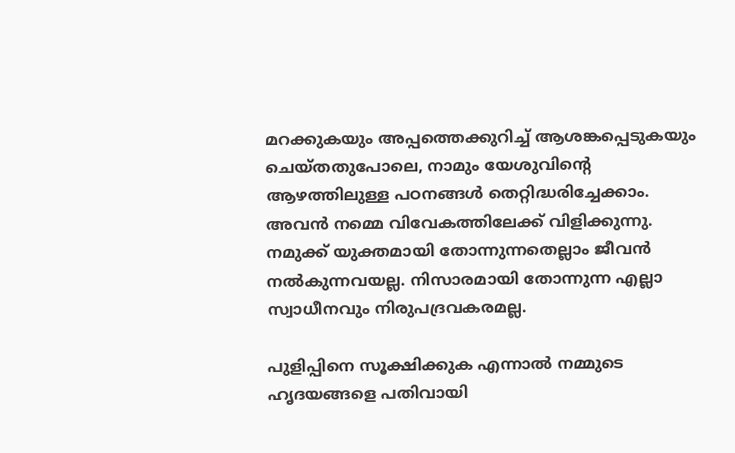മറക്കുകയും അപ്പത്തെക്കുറിച്ച് ആശങ്കപ്പെടുകയും ചെയ്തതുപോലെ, നാമും യേശുവിന്റെ ആഴത്തിലുള്ള പഠനങ്ങൾ തെറ്റിദ്ധരിച്ചേക്കാം. അവൻ നമ്മെ വിവേകത്തിലേക്ക് വിളിക്കുന്നു. നമുക്ക് യുക്തമായി തോന്നുന്നതെല്ലാം ജീവൻ നൽകുന്നവയല്ല. നിസാരമായി തോന്നുന്ന എല്ലാ സ്വാധീനവും നിരുപദ്രവകരമല്ല.

പുളിപ്പിനെ സൂക്ഷിക്കുക എന്നാൽ നമ്മുടെ ഹൃദയങ്ങളെ പതിവായി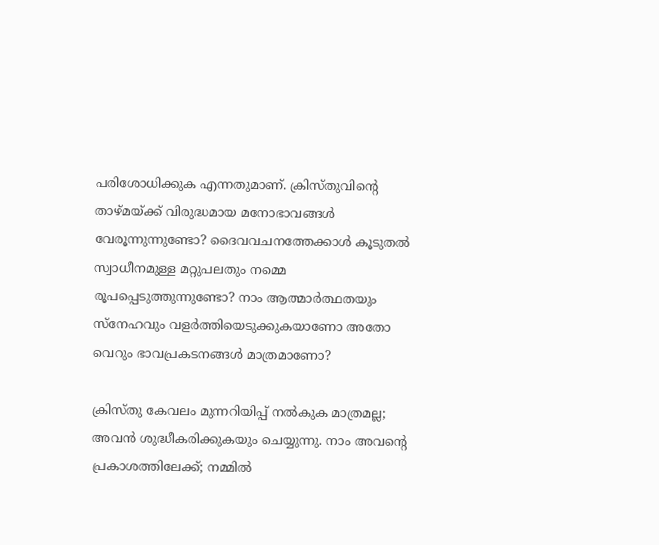പരിശോധിക്കുക എന്നതുമാണ്. ക്രിസ്തുവിന്റെ താഴ്മയ്ക്ക് വിരുദ്ധമായ മനോഭാവങ്ങൾ വേരൂന്നുന്നുണ്ടോ? ദൈവവചനത്തേക്കാൾ കൂടുതൽ സ്വാധീനമുള്ള മറ്റുപലതും നമ്മെ രൂപപ്പെടുത്തുന്നുണ്ടോ? നാം ആത്മാർത്ഥതയും സ്നേഹവും വളർത്തിയെടുക്കുകയാണോ അതോ വെറും ഭാവപ്രകടനങ്ങൾ മാത്രമാണോ?

ക്രിസ്തു കേവലം മുന്നറിയിപ്പ് നൽകുക മാത്രമല്ല; അവൻ ശുദ്ധീകരിക്കുകയും ചെയ്യുന്നു. നാം അവന്റെ പ്രകാശത്തിലേക്ക്; നമ്മിൽ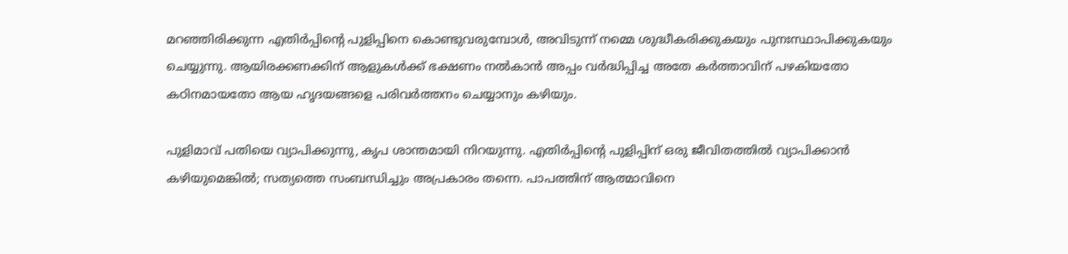മറഞ്ഞിരിക്കുന്ന എതിർപ്പിന്റെ പുളിപ്പിനെ കൊണ്ടുവരുമ്പോൾ, അവിടുന്ന് നമ്മെ ശുദ്ധീകരിക്കുകയും പുനഃസ്ഥാപിക്കുകയും ചെയ്യുന്നു. ആയിരക്കണക്കിന് ആളുകൾക്ക് ഭക്ഷണം നൽകാൻ അപ്പം വർദ്ധിപ്പിച്ച അതേ കർത്താവിന് പഴകിയതോ കഠിനമായതോ ആയ ഹൃദയങ്ങളെ പരിവർത്തനം ചെയ്യാനും കഴിയും.

പുളിമാവ് പതിയെ വ്യാപിക്കുന്നു, കൃപ ശാന്തമായി നിറയുന്നു. എതിർപ്പിന്റെ പുളിപ്പിന് ഒരു ജീവിതത്തിൽ വ്യാപിക്കാൻ കഴിയുമെങ്കിൽ; സത്യത്തെ സംബന്ധിച്ചും അപ്രകാരം തന്നെ. പാപത്തിന് ആത്മാവിനെ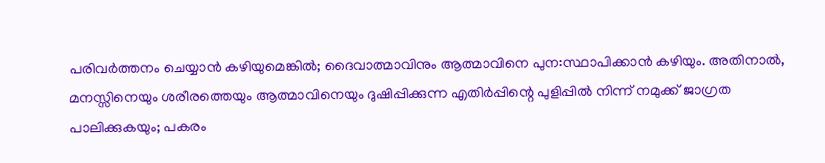പരിവർത്തനം ചെയ്യാൻ കഴിയുമെങ്കിൽ; ദൈവാത്മാവിനും ആത്മാവിനെ പുന:സ്ഥാപിക്കാൻ കഴിയും. അതിനാൽ, മനസ്സിനെയും ശരീരത്തെയും ആത്മാവിനെയും ദുഷിപ്പിക്കുന്ന എതിർപ്പിന്റെ പുളിപ്പിൽ നിന്ന് നമുക്ക് ജാഗ്രത പാലിക്കുകയും; പകരം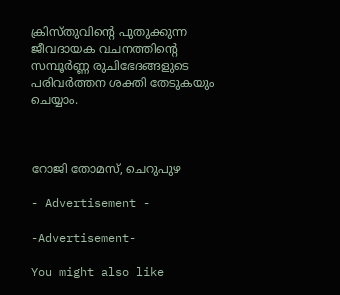ക്രിസ്തുവിന്റെ പുതുക്കുന്ന ജീവദായക വചനത്തിന്റെ സമ്പൂർണ്ണ രുചിഭേദങ്ങളുടെ പരിവർത്തന ശക്തി തേടുകയും ചെയ്യാം.



റോജി തോമസ്, ചെറുപുഴ

- Advertisement -

-Advertisement-

You might also like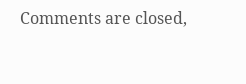Comments are closed,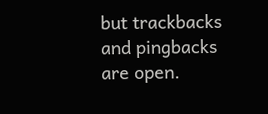but trackbacks and pingbacks are open.